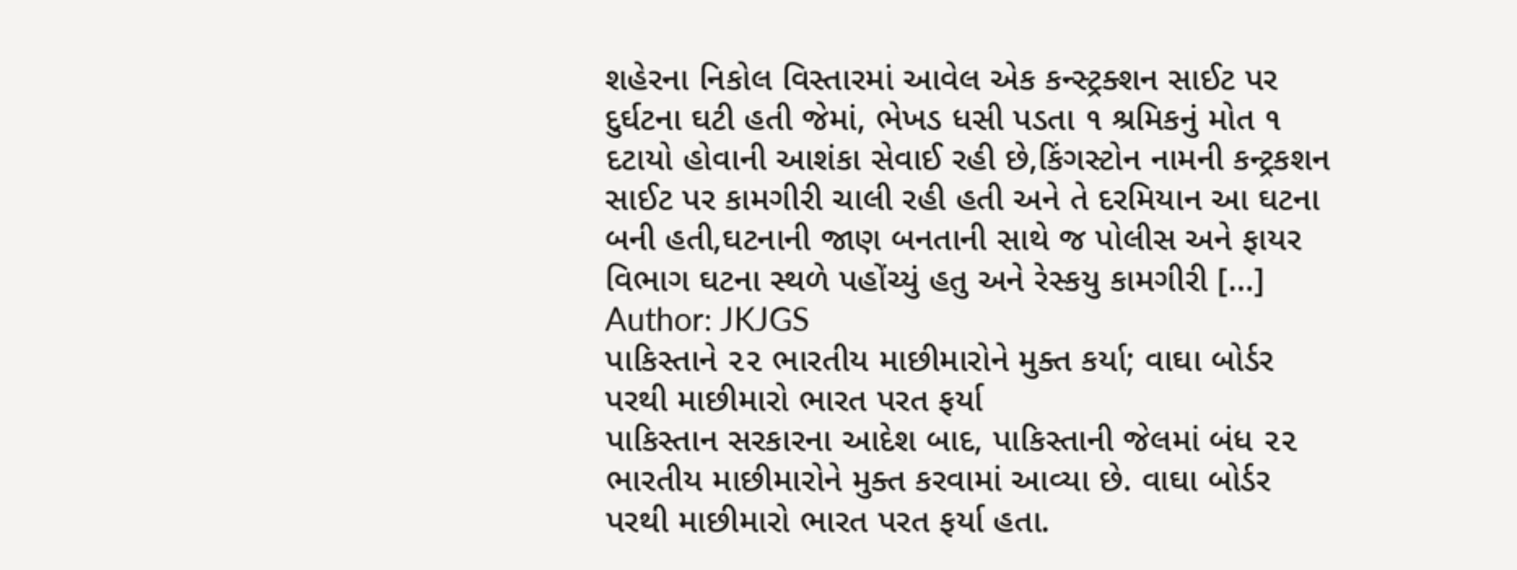શહેરના નિકોલ વિસ્તારમાં આવેલ એક કન્સ્ટ્રક્શન સાઈટ પર દુર્ઘટના ઘટી હતી જેમાં, ભેખડ ધસી પડતા ૧ શ્રમિકનું મોત ૧ દટાયો હોવાની આશંકા સેવાઈ રહી છે,કિંગસ્ટોન નામની કન્ટ્રકશન સાઈટ પર કામગીરી ચાલી રહી હતી અને તે દરમિયાન આ ઘટના બની હતી,ઘટનાની જાણ બનતાની સાથે જ પોલીસ અને ફાયર વિભાગ ઘટના સ્થળે પહોંચ્યું હતુ અને રેસ્કયુ કામગીરી […]
Author: JKJGS
પાકિસ્તાને ૨૨ ભારતીય માછીમારોને મુક્ત કર્યા; વાઘા બોર્ડર પરથી માછીમારો ભારત પરત ફર્યા
પાકિસ્તાન સરકારના આદેશ બાદ, પાકિસ્તાની જેલમાં બંધ ૨૨ ભારતીય માછીમારોને મુક્ત કરવામાં આવ્યા છે. વાઘા બોર્ડર પરથી માછીમારો ભારત પરત ફર્યા હતા.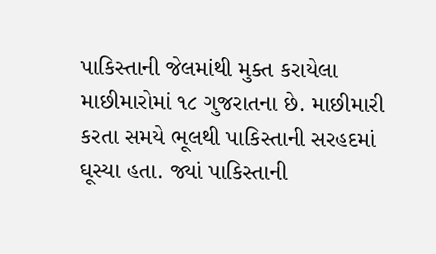પાકિસ્તાની જેલમાંથી મુક્ત કરાયેલા માછીમારોમાં ૧૮ ગુજરાતના છે. માછીમારી કરતા સમયે ભૂલથી પાકિસ્તાની સરહદમાં ઘૂસ્યા હતા. જ્યાં પાકિસ્તાની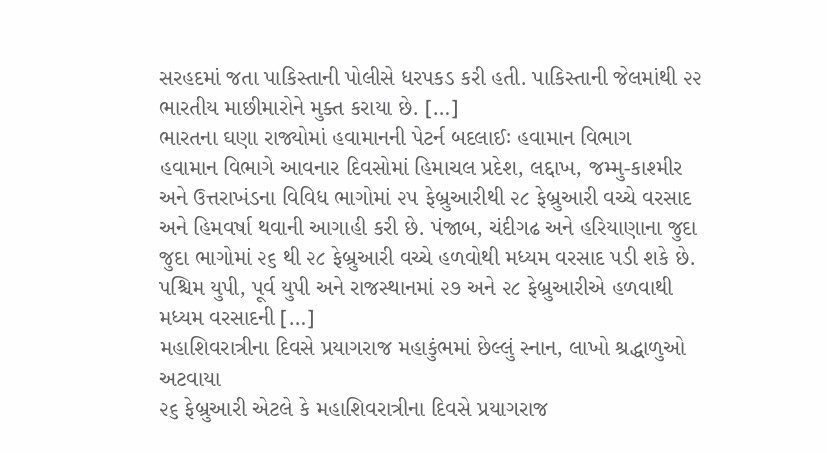સરહદમાં જતા પાકિસ્તાની પોલીસે ધરપકડ કરી હતી. પાકિસ્તાની જેલમાંથી ૨૨ ભારતીય માછીમારોને મુક્ત કરાયા છે. […]
ભારતના ઘણા રાજ્યોમાં હવામાનની પેટર્ન બદલાઈઃ હવામાન વિભાગ
હવામાન વિભાગે આવનાર દિવસોમાં હિમાચલ પ્રદેશ, લદ્દાખ, જમ્મુ-કાશ્મીર અને ઉત્તરાખંડના વિવિધ ભાગોમાં ૨૫ ફેબ્રુઆરીથી ૨૮ ફેબ્રુઆરી વચ્ચે વરસાદ અને હિમવર્ષા થવાની આગાહી કરી છે. પંજાબ, ચંદીગઢ અને હરિયાણાના જુદા જુદા ભાગોમાં ૨૬ થી ૨૮ ફેબ્રુઆરી વચ્ચે હળવોથી મધ્યમ વરસાદ પડી શકે છે. પશ્ચિમ યુપી, પૂર્વ યુપી અને રાજસ્થાનમાં ૨૭ અને ૨૮ ફેબ્રુઆરીએ હળવાથી મધ્યમ વરસાદની […]
મહાશિવરાત્રીના દિવસે પ્રયાગરાજ મહાકુંભમાં છેલ્લું સ્નાન, લાખો શ્રદ્ધાળુઓ અટવાયા
૨૬ ફેબ્રુઆરી એટલે કે મહાશિવરાત્રીના દિવસે પ્રયાગરાજ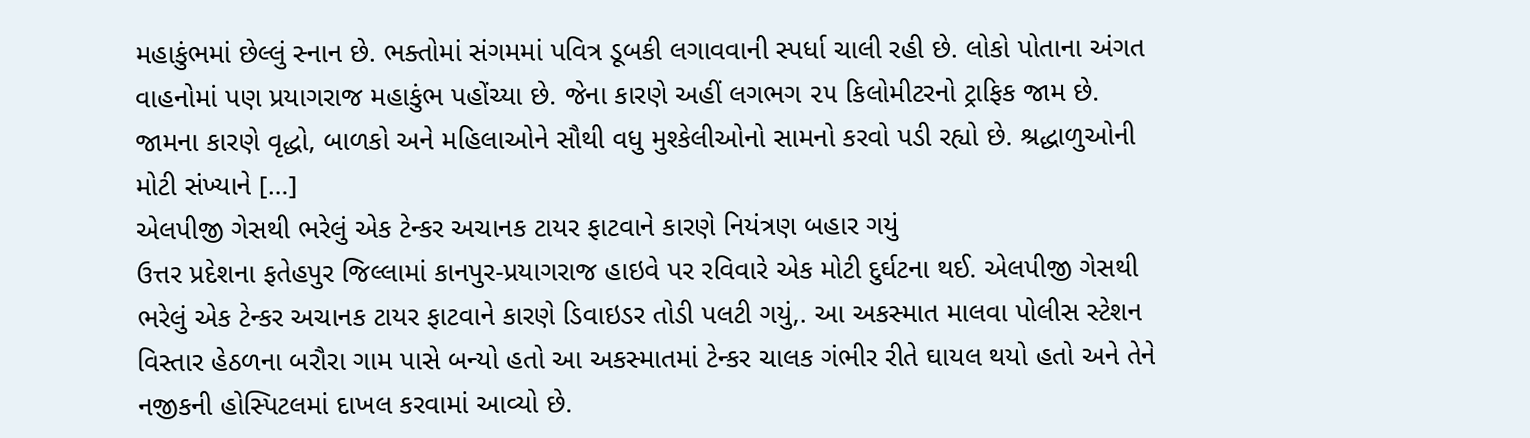મહાકુંભમાં છેલ્લું સ્નાન છે. ભક્તોમાં સંગમમાં પવિત્ર ડૂબકી લગાવવાની સ્પર્ધા ચાલી રહી છે. લોકો પોતાના અંગત વાહનોમાં પણ પ્રયાગરાજ મહાકુંભ પહોંચ્યા છે. જેના કારણે અહીં લગભગ ૨૫ કિલોમીટરનો ટ્રાફિક જામ છે. જામના કારણે વૃદ્ધો, બાળકો અને મહિલાઓને સૌથી વધુ મુશ્કેલીઓનો સામનો કરવો પડી રહ્યો છે. શ્રદ્ધાળુઓની મોટી સંખ્યાને […]
એલપીજી ગેસથી ભરેલું એક ટેન્કર અચાનક ટાયર ફાટવાને કારણે નિયંત્રણ બહાર ગયું
ઉત્તર પ્રદેશના ફતેહપુર જિલ્લામાં કાનપુર-પ્રયાગરાજ હાઇવે પર રવિવારે એક મોટી દુર્ઘટના થઈ. એલપીજી ગેસથી ભરેલું એક ટેન્કર અચાનક ટાયર ફાટવાને કારણે ડિવાઇડર તોડી પલટી ગયું,. આ અકસ્માત માલવા પોલીસ સ્ટેશન વિસ્તાર હેઠળના બરૌરા ગામ પાસે બન્યો હતો આ અકસ્માતમાં ટેન્કર ચાલક ગંભીર રીતે ઘાયલ થયો હતો અને તેને નજીકની હોસ્પિટલમાં દાખલ કરવામાં આવ્યો છે.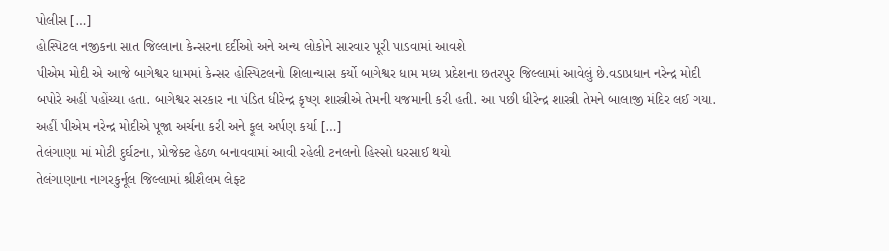પોલીસ […]
હોસ્પિટલ નજીકના સાત જિલ્લાના કેન્સરના દર્દીઓ અને અન્ય લોકોને સારવાર પૂરી પાડવામાં આવશે
પીએમ મોદી એ આજે બાગેશ્વર ધામમાં કેન્સર હોસ્પિટલનો શિલાન્યાસ કર્યો બાગેશ્વર ધામ મધ્ય પ્રદેશના છતરપુર જિલ્લામાં આવેલું છે.વડાપ્રધાન નરેન્દ્ર મોદી બપોરે અહીં પહોંચ્યા હતા. બાગેશ્વર સરકાર ના પંડિત ધીરેન્દ્ર કૃષ્ણ શાસ્ત્રીએ તેમની યજમાની કરી હતી. આ પછી ધીરેન્દ્ર શાસ્ત્રી તેમને બાલાજી મંદિર લઈ ગયા. અહીં પીએમ નરેન્દ્ર મોદીએ પૂજા અર્ચના કરી અને ફૂલ અર્પણ કર્યા […]
તેલંગાણા માં મોટી દુર્ઘટના, પ્રોજેક્ટ હેઠળ બનાવવામાં આવી રહેલી ટનલનો હિસ્સો ધરસાઈ થયો
તેલંગાણાના નાગરકુર્નૂલ જિલ્લામાં શ્રીશૈલમ લેફ્ટ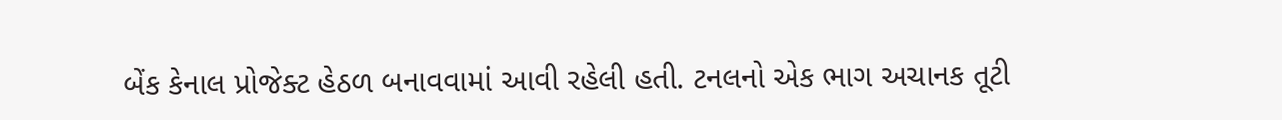બેંક કેનાલ પ્રોજેક્ટ હેઠળ બનાવવામાં આવી રહેલી હતી. ટનલનો એક ભાગ અચાનક તૂટી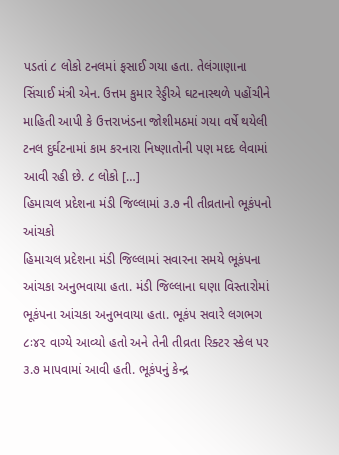પડતાં ૮ લોકો ટનલમાં ફસાઈ ગયા હતા. તેલંગાણાના સિંચાઈ મંત્રી એન. ઉત્તમ કુમાર રેડ્ડીએ ઘટનાસ્થળે પહોંચીને માહિતી આપી કે ઉત્તરાખંડના જોશીમઠમાં ગયા વર્ષે થયેલી ટનલ દુર્ઘટનામાં કામ કરનારા નિષ્ણાતોની પણ મદદ લેવામાં આવી રહી છે. ૮ લોકો […]
હિમાચલ પ્રદેશના મંડી જિલ્લામાં ૩.૭ ની તીવ્રતાનો ભૂકંપનો આંચકો
હિમાચલ પ્રદેશના મંડી જિલ્લામાં સવારના સમયે ભૂકંપના આંચકા અનુભવાયા હતા. મંડી જિલ્લાના ઘણા વિસ્તારોમાં ભૂકંપના આંચકા અનુભવાયા હતા. ભૂકંપ સવારે લગભગ ૮ઃ૪૨ વાગ્યે આવ્યો હતો અને તેની તીવ્રતા રિક્ટર સ્કેલ પર ૩.૭ માપવામાં આવી હતી. ભૂકંપનું કેન્દ્ર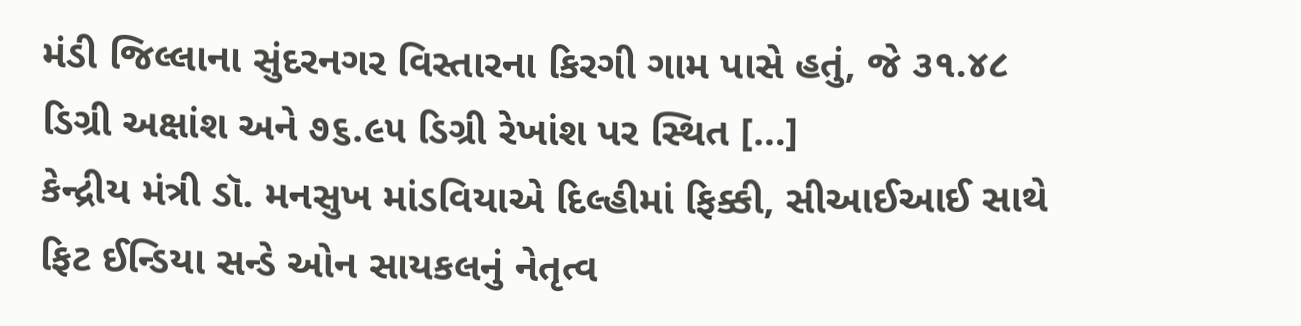મંડી જિલ્લાના સુંદરનગર વિસ્તારના કિરગી ગામ પાસે હતું, જે ૩૧.૪૮ ડિગ્રી અક્ષાંશ અને ૭૬.૯૫ ડિગ્રી રેખાંશ પર સ્થિત […]
કેન્દ્રીય મંત્રી ડૉ. મનસુખ માંડવિયાએ દિલ્હીમાં ફિક્કી, સીઆઈઆઈ સાથે ફિટ ઈન્ડિયા સન્ડે ઓન સાયકલનું નેતૃત્વ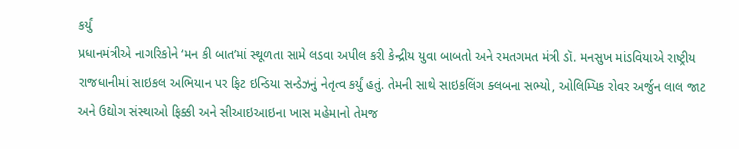કર્યું
પ્રધાનમંત્રીએ નાગરિકોને ‘મન કી બાત’માં સ્થૂળતા સામે લડવા અપીલ કરી કેન્દ્રીય યુવા બાબતો અને રમતગમત મંત્રી ડૉ. મનસુખ માંડવિયાએ રાષ્ટ્રીય રાજધાનીમાં સાઇકલ અભિયાન પર ફિટ ઇન્ડિયા સન્ડેઝનું નેતૃત્વ કર્યું હતું. તેમની સાથે સાઇકલિંગ ક્લબના સભ્યો, ઓલિમ્પિક રોવર અર્જુન લાલ જાટ અને ઉદ્યોગ સંસ્થાઓ ફિક્કી અને સીઆઇઆઇના ખાસ મહેમાનો તેમજ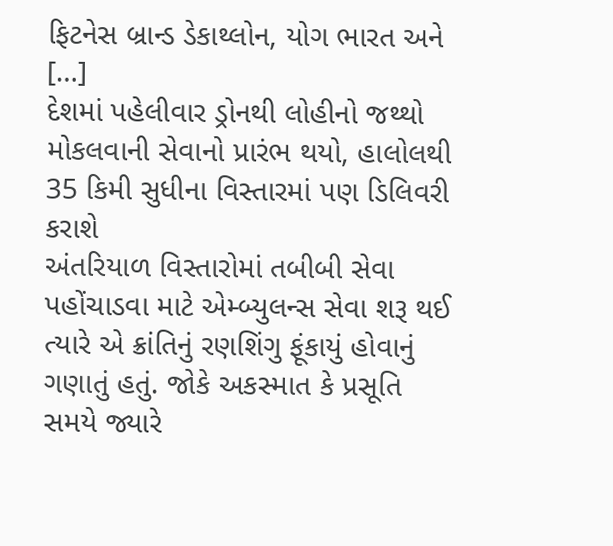ફિટનેસ બ્રાન્ડ ડેકાથ્લોન, યોગ ભારત અને […]
દેશમાં પહેલીવાર ડ્રોનથી લોહીનો જથ્થો મોકલવાની સેવાનો પ્રારંભ થયો, હાલોલથી 35 કિમી સુધીના વિસ્તારમાં પણ ડિલિવરી કરાશે
અંતરિયાળ વિસ્તારોમાં તબીબી સેવા પહોંચાડવા માટે એમ્બ્યુલન્સ સેવા શરૂ થઈ ત્યારે એ ક્રાંતિનું રણશિંગુ ફૂંકાયું હોવાનું ગણાતું હતું. જોકે અકસ્માત કે પ્રસૂતિ સમયે જ્યારે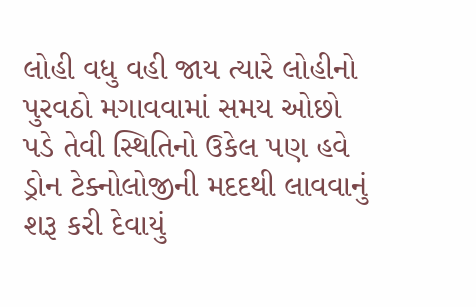લોહી વધુ વહી જાય ત્યારે લોહીનો પુરવઠો મગાવવામાં સમય ઓછો પડે તેવી સ્થિતિનો ઉકેલ પણ હવે ડ્રોન ટેક્નોલોજીની મદદથી લાવવાનું શરૂ કરી દેવાયું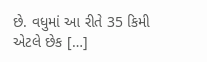છે. વધુમાં આ રીતે 35 કિમી એટલે છેક […]